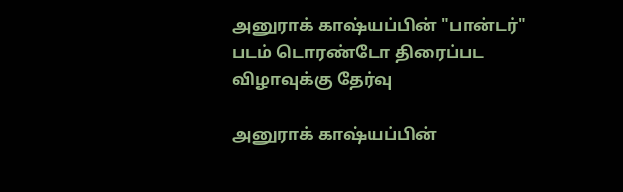அனுராக் காஷ்யப்பின் "பான்டர்" படம் டொரண்டோ திரைப்பட விழாவுக்கு தேர்வு

அனுராக் காஷ்யப்பின்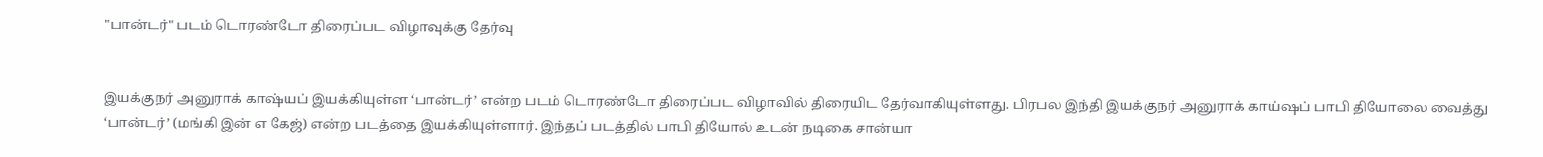"பான்டர்" படம் டொரண்டோ திரைப்பட விழாவுக்கு தேர்வு


இயக்குநர் அனுராக் காஷ்யப் இயக்கியுள்ள ‘பான்டர்’ என்ற படம் டொரண்டோ திரைப்பட விழாவில் திரையிட தேர்வாகியுள்ளது. பிரபல இந்தி இயக்குநர் அனுராக் காய்ஷப் பாபி தியோலை வைத்து ‘பான்டர்’ (மங்கி இன் எ கேஜ்) என்ற படத்தை இயக்கியுள்ளார். இந்தப் படத்தில் பாபி தியோல் உடன் நடிகை சான்யா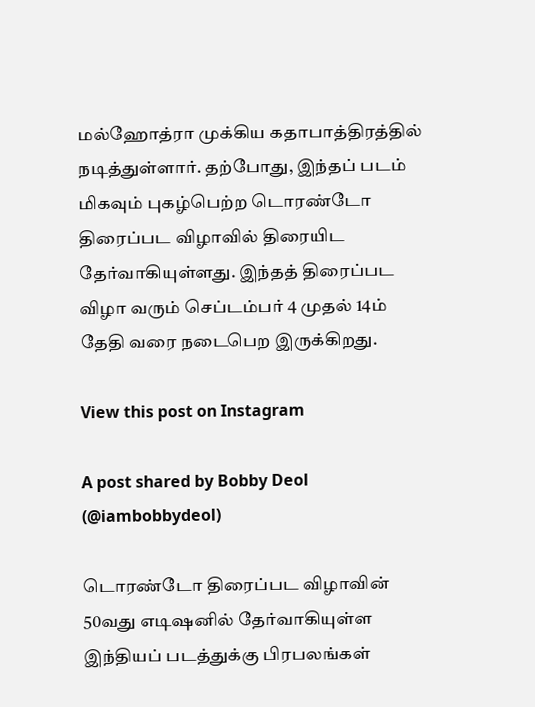மல்ஹோத்ரா முக்கிய கதாபாத்திரத்தில் நடித்துள்ளார். தற்போது, இந்தப் படம் மிகவும் புகழ்பெற்ற டொரண்டோ திரைப்பட விழாவில் திரையிட தேர்வாகியுள்ளது. இந்தத் திரைப்பட விழா வரும் செப்டம்பர் 4 முதல் 14ம் தேதி வரை நடைபெற இருக்கிறது.

View this post on Instagram

A post shared by Bobby Deol (@iambobbydeol)

டொரண்டோ திரைப்பட விழாவின் 50வது எடிஷனில் தேர்வாகியுள்ள இந்தியப் படத்துக்கு பிரபலங்கள்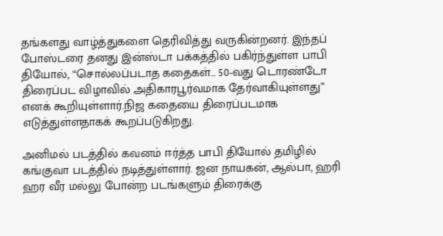தங்களது வாழ்த்துகளை தெரிவித்து வருகின்றனர். இந்தப் போஸ்டரை தனது இன்ஸ்டா பக்கத்தில் பகிர்ந்துள்ள பாபி தியோல், “சொல்லப்படாத கதைகள்… 50-வது டொரண்டோ திரைப்பட விழாவில் அதிகாரபூர்வமாக தேர்வாகியுள்ளது” எனக் கூறியுள்ளார்.நிஜ கதையை திரைப்படமாக எடுத்துள்ளதாகக் கூறப்படுகிறது.

அனிமல் படத்தில் கவனம் ஈர்த்த பாபி தியோல் தமிழில் கங்குவா படத்தில் நடித்துள்ளார். ஜன நாயகன், ஆல்பா, ஹரி ஹர வீர மல்லு போன்ற படங்களும் திரைக்கு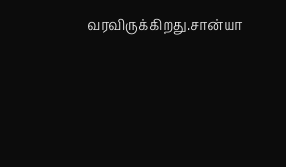வரவிருக்கிறது.சான்யா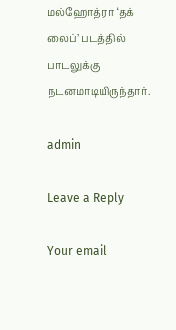மல்ஹோத்ரா ‘தக் லைப்’ படத்தில் பாடலுக்கு நடனமாடியிருந்தார்.

admin

Leave a Reply

Your email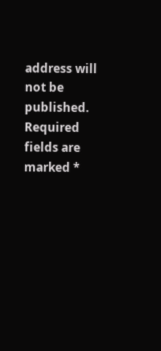address will not be published. Required fields are marked *